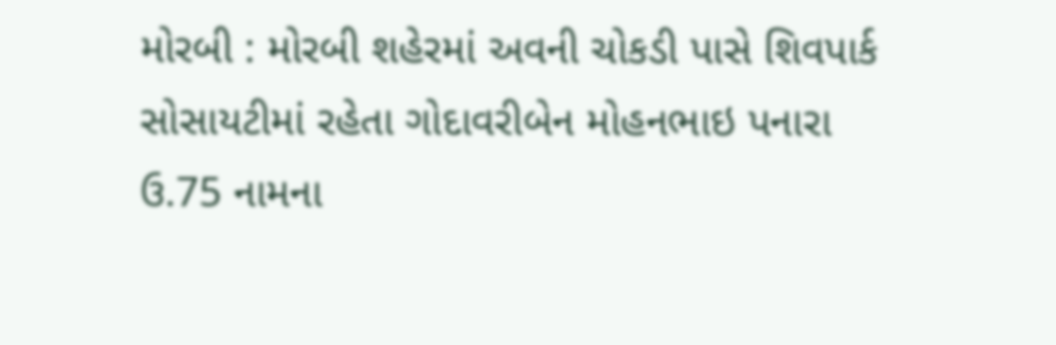મોરબી : મોરબી શહેરમાં અવની ચોકડી પાસે શિવપાર્ક સોસાયટીમાં રહેતા ગોદાવરીબેન મોહનભાઇ પનારા ઉ.75 નામના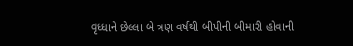વૃધ્ધાને છેલ્લા બે ત્રણ વર્ષથી બીપીની બીમારી હોવાની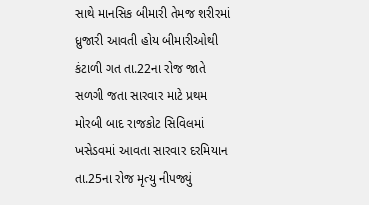સાથે માનસિક બીમારી તેમજ શરીરમાં ધ્રુજારી આવતી હોય બીમારીઓથી કંટાળી ગત તા.22ના રોજ જાતે સળગી જતા સારવાર માટે પ્રથમ મોરબી બાદ રાજકોટ સિવિલમાં ખસેડવમાં આવતા સારવાર દરમિયાન તા.25ના રોજ મૃત્યુ નીપજ્યું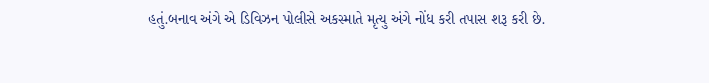હતું.બનાવ અંગે એ ડિવિઝન પોલીસે અકસ્માતે મૃત્યુ અંગે નોંધ કરી તપાસ શરૂ કરી છે.